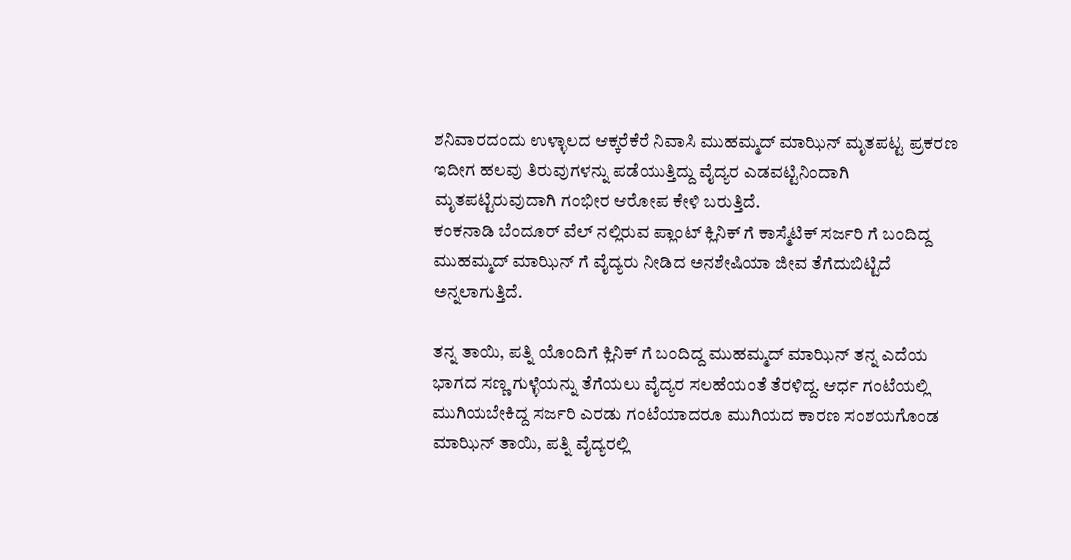ಶನಿವಾರದಂದು ಉಳ್ಳಾಲದ ಆಕ್ಕರೆಕೆರೆ ನಿವಾಸಿ ಮುಹಮ್ಮದ್ ಮಾಝಿನ್ ಮೃತಪಟ್ಟ ಪ್ರಕರಣ ಇದೀಗ ಹಲವು ತಿರುವುಗಳನ್ನು ಪಡೆಯುತ್ತಿದ್ದು ವೈದ್ಯರ ಎಡವಟ್ಟಿನಿಂದಾಗಿ ಮೃತಪಟ್ಟಿರುವುದಾಗಿ ಗಂಭೀರ ಆರೋಪ ಕೇಳಿ ಬರುತ್ತಿದೆ.
ಕಂಕನಾಡಿ ಬೆಂದೂರ್ ವೆಲ್ ನಲ್ಲಿರುವ ಪ್ಲಾಂಟ್ ಕ್ಲಿನಿಕ್ ಗೆ ಕಾಸ್ಮೆಟಿಕ್ ಸರ್ಜರಿ ಗೆ ಬಂದಿದ್ದ ಮುಹಮ್ಮದ್ ಮಾಝಿನ್ ಗೆ ವೈದ್ಯರು ನೀಡಿದ ಅನಶೇಷಿಯಾ ಜೀವ ತೆಗೆದುಬಿಟ್ಟಿದೆ ಅನ್ನಲಾಗುತ್ತಿದೆ.

ತನ್ನ ತಾಯಿ, ಪತ್ನಿ ಯೊಂದಿಗೆ ಕ್ಲಿನಿಕ್ ಗೆ ಬಂದಿದ್ದ ಮುಹಮ್ಮದ್ ಮಾಝಿನ್ ತನ್ನ ಎದೆಯ ಭಾಗದ ಸಣ್ಣ ಗುಳ್ಳೆಯನ್ನು ತೆಗೆಯಲು ವೈದ್ಯರ ಸಲಹೆಯಂತೆ ತೆರಳಿದ್ದ. ಆರ್ಧ ಗಂಟೆಯಲ್ಲಿ ಮುಗಿಯಬೇಕಿದ್ದ ಸರ್ಜರಿ ಎರಡು ಗಂಟೆಯಾದರೂ ಮುಗಿಯದ ಕಾರಣ ಸಂಶಯಗೊಂಡ ಮಾಝಿನ್ ತಾಯಿ, ಪತ್ನಿ ವೈದ್ಯರಲ್ಲಿ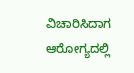ವಿಚಾರಿಸಿದಾಗ ಆರೋಗ್ಯದಲ್ಲಿ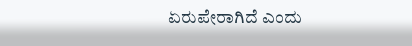ಏರುಪೇರಾಗಿದೆ ಎಂದು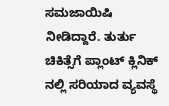ಸಮಜಾಯಿಷಿ ನೀಡಿದ್ದಾರೆ. ತುರ್ತು ಚಿಕಿತ್ಸೆಗೆ ಪ್ಲಾಂಟ್ ಕ್ಲಿನಿಕ್ ನಲ್ಲಿ ಸರಿಯಾದ ವ್ಯವಸ್ಥೆ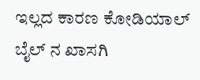ಇಲ್ಲದ ಕಾರಣ ಕೋಡಿಯಾಲ್ ಬೈಲ್ ನ ಖಾಸಗಿ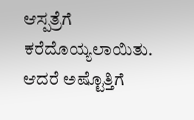ಆಸ್ಪತ್ರೆಗೆ ಕರೆದೊಯ್ಯಲಾಯಿತು. ಆದರೆ ಅಷ್ಟೊತ್ತಿಗೆ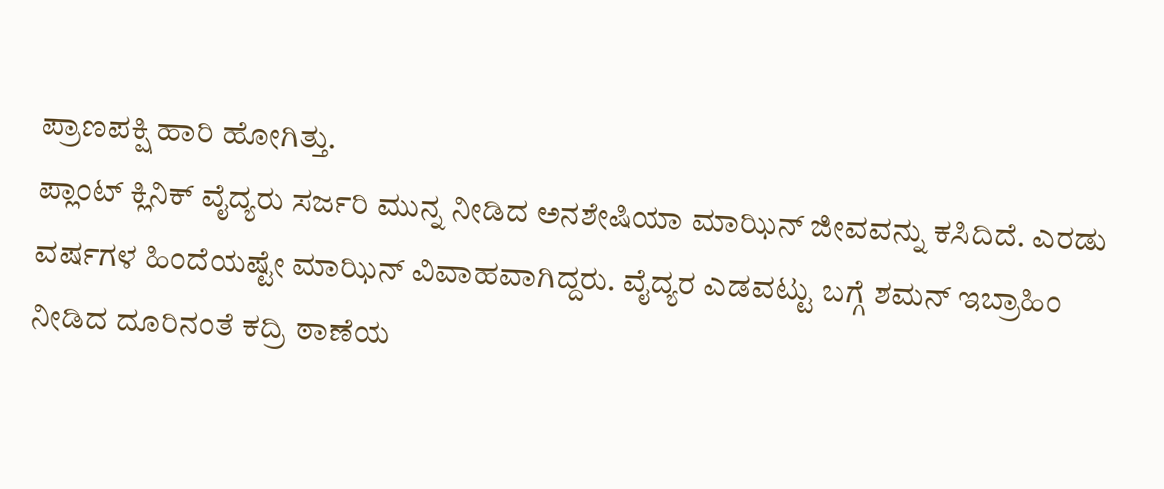ಪ್ರಾಣಪಕ್ಷಿ ಹಾರಿ ಹೋಗಿತ್ತು.
ಪ್ಲಾಂಟ್ ಕ್ಲಿನಿಕ್ ವೈದ್ಯರು ಸರ್ಜರಿ ಮುನ್ನ ನೀಡಿದ ಅನಶೇಷಿಯಾ ಮಾಝಿನ್ ಜೀವವನ್ನು ಕಸಿದಿದೆ. ಎರಡು ವರ್ಷಗಳ ಹಿಂದೆಯಷ್ಟೇ ಮಾಝಿನ್ ವಿವಾಹವಾಗಿದ್ದರು. ವೈದ್ಯರ ಎಡವಟ್ಟು ಬಗ್ಗೆ ಶಮನ್ ಇಬ್ರಾಹಿಂ ನೀಡಿದ ದೂರಿನಂತೆ ಕದ್ರಿ ಠಾಣೆಯ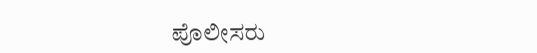ಪೊಲೀಸರು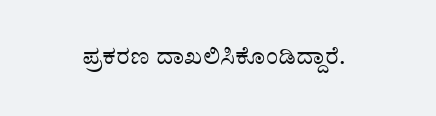ಪ್ರಕರಣ ದಾಖಲಿಸಿಕೊಂಡಿದ್ದಾರೆ.